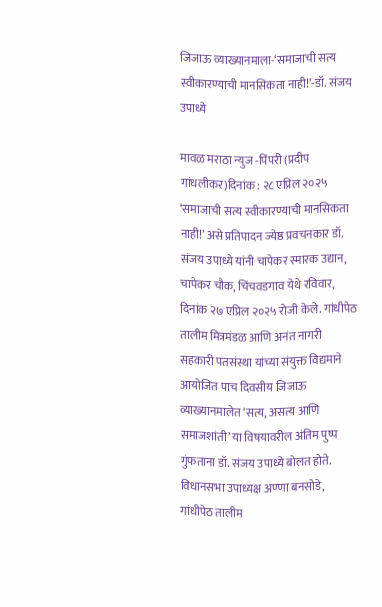जिजाऊ व्याख्यानमाला-‘समाजाची सत्य स्वीकारण्याची मानसिकता नाही!’-डॉ. संजय उपाध्ये

मावळ मराठा न्युज -पिंपरी (प्रदीप गांधलीकर)दिनांक : २८ एप्रिल २०२५ ‘समाजाची सत्य स्वीकारण्याची मानसिकता नाही!’ असे प्रतिपादन ज्येष्ठ प्रवचनकार डॉ. संजय उपाध्ये यांनी चापेकर स्मारक उद्यान, चापेकर चौक, चिंचवडगाव येथे रविवार, दिनांक २७ एप्रिल २०२५ रोजी केले. गांधीपेठ तालीम मित्रमंडळ आणि अनंत नागरी सहकारी पतसंस्था यांच्या संयुक्त विद्यमाने आयोजित पाच दिवसीय जिजाऊ व्याख्यानमालेत ‘सत्य, असत्य आणि समाजशांती’ या विषयावरील अंतिम पुष्प गुंफताना डॉ. संजय उपाध्ये बोलत होते. विधानसभा उपाध्यक्ष अण्णा बनसोडे, गांधीपेठ तालीम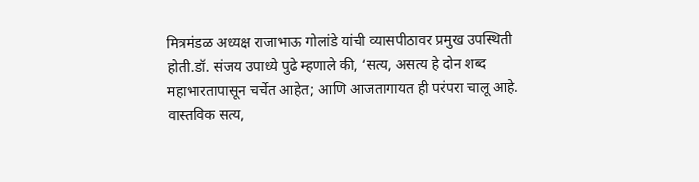मित्रमंडळ अध्यक्ष राजाभाऊ गोलांडे यांची व्यासपीठावर प्रमुख उपस्थिती होती.डॉ. संजय उपाध्ये पुढे म्हणाले की, ‘सत्य, असत्य हे दोन शब्द महाभारतापासून चर्चेत आहेत; आणि आजतागायत ही परंपरा चालू आहे. वास्तविक सत्य,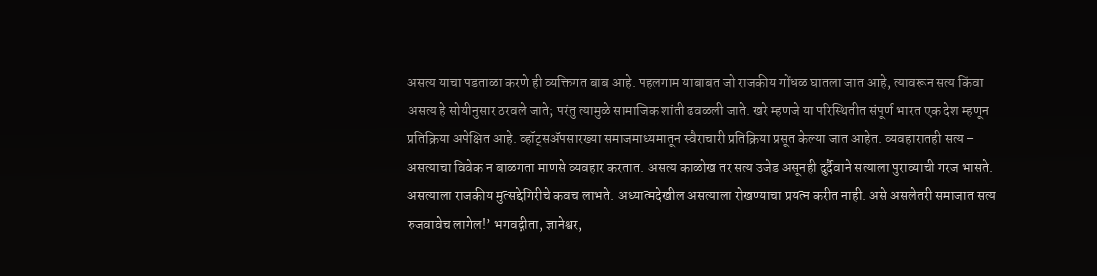असत्य याचा पडताळा करणे ही व्यक्तिगत बाब आहे. पहलगाम याबाबत जो राजकीय गोंधळ घातला जात आहे, त्यावरून सत्य किंवा असत्य हे सोयीनुसार ठरवले जाते; परंतु त्यामुळे सामाजिक शांती ढवळली जाते. खरे म्हणजे या परिस्थितीत संपूर्ण भारत एक देश म्हणून प्रतिक्रिया अपेक्षित आहे. व्हॉट्सॲपसारख्या समाजमाध्यमातून स्वैराचारी प्रतिक्रिया प्रसूत केल्या जात आहेत. व्यवहारातही सत्य – असत्याचा विवेक न बाळगता माणसे व्यवहार करतात. असत्य काळोख तर सत्य उजेड असूनही दुर्दैवाने सत्याला पुराव्याची गरज भासते. असत्याला राजकीय मुत्सद्देगिरीचे कवच लाभते. अध्यात्मदेखील असत्याला रोखण्याचा प्रयत्न करीत नाही. असे असलेतरी समाजात सत्य रुजवावेच लागेल!’ भगवद्गीता, ज्ञानेश्वर,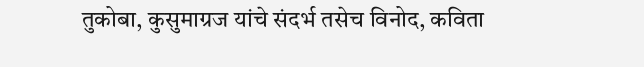तुकोबा, कुसुमाग्रज यांचे संदर्भ तसेच विनोद, कविता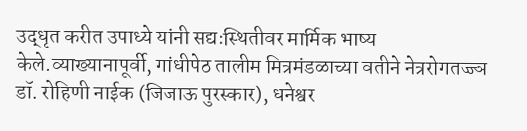उद्धृत करीत उपाध्ये यांनी सद्यःस्थितीवर मार्मिक भाष्य केले.व्याख्यानापूर्वी, गांधीपेठ तालीम मित्रमंडळाच्या वतीने नेत्ररोगतज्ज्ञ डॉ. रोहिणी नाईक (जिजाऊ पुरस्कार), धनेश्वर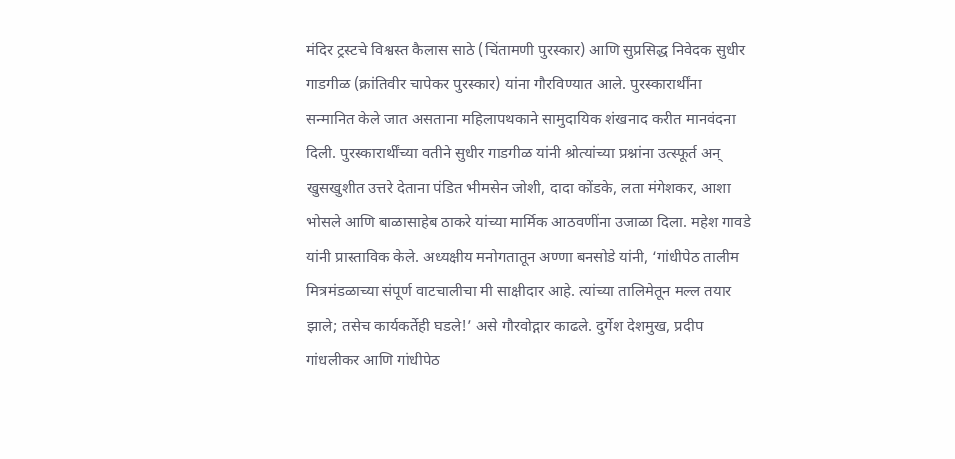मंदिर ट्रस्टचे विश्वस्त कैलास साठे (चिंतामणी पुरस्कार) आणि सुप्रसिद्ध निवेदक सुधीर गाडगीळ (क्रांतिवीर चापेकर पुरस्कार) यांना गौरविण्यात आले. पुरस्कारार्थींना सन्मानित केले जात असताना महिलापथकाने सामुदायिक शंखनाद करीत मानवंदना दिली. पुरस्कारार्थींच्या वतीने सुधीर गाडगीळ यांनी श्रोत्यांच्या प्रश्नांना उत्स्फूर्त अन् खुसखुशीत उत्तरे देताना पंडित भीमसेन जोशी, दादा कोंडके, लता मंगेशकर, आशा भोसले आणि बाळासाहेब ठाकरे यांच्या मार्मिक आठवणींना उजाळा दिला. महेश गावडे यांनी प्रास्ताविक केले. अध्यक्षीय मनोगतातून अण्णा बनसोडे यांनी, ‘गांधीपेठ तालीम मित्रमंडळाच्या संपूर्ण वाटचालीचा मी साक्षीदार आहे. त्यांच्या तालिमेतून मल्ल तयार झाले; तसेच कार्यकर्तेही घडले!’ असे गौरवोद्गार काढले. दुर्गेश देशमुख, प्रदीप गांधलीकर आणि गांधीपेठ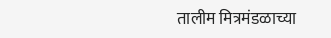तालीम मित्रमंडळाच्या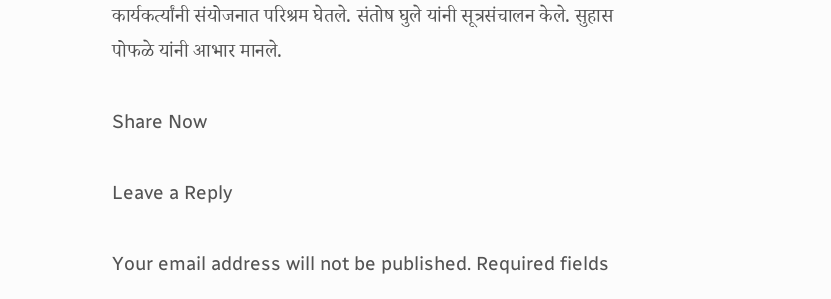कार्यकर्त्यांनी संयोजनात परिश्रम घेतले. संतोष घुले यांनी सूत्रसंचालन केले. सुहास पोफळे यांनी आभार मानले.

Share Now

Leave a Reply

Your email address will not be published. Required fields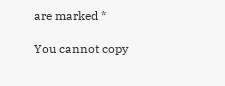are marked *

You cannot copy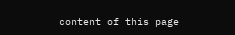content of this page